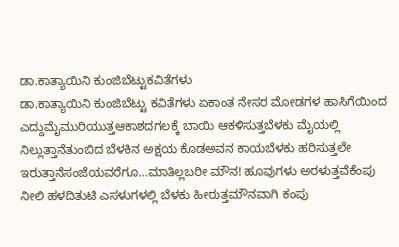ಡಾ.ಕಾತ್ಯಾಯಿನಿ ಕುಂಜಿಬೆಟ್ಟುಕವಿತೆಗಳು
ಡಾ.ಕಾತ್ಯಾಯಿನಿ ಕುಂಜಿಬೆಟ್ಟು ಕವಿತೆಗಳು ಏಕಾಂತ ನೇಸರ ಮೋಡಗಳ ಹಾಸಿಗೆಯಿಂದ ಎದ್ದುಮೈಮುರಿಯುತ್ತಆಕಾಶದಗಲಕ್ಕೆ ಬಾಯಿ ಆಕಳಿಸುತ್ತಬೆಳಕು ಮೈಯಲ್ಲಿ ನಿಲ್ಲುತ್ತಾನೆತುಂಬಿದ ಬೆಳಕಿನ ಅಕ್ಷಯ ಕೊಡಅವನ ಕಾಯಬೆಳಕು ಹರಿಸುತ್ತಲೇ ಇರುತ್ತಾನೆಸಂಜೆಯವರೆಗೂ…ಮಾತಿಲ್ಲಬರೀ ಮೌನ! ಹೂವುಗಳು ಅರಳುತ್ತವೆಕೆಂಪು ನೀಲಿ ಹಳದಿತುಟಿ ಎಸಳುಗಳಲ್ಲಿ ಬೆಳಕು ಹೀರುತ್ತಮೌನವಾಗಿ ಕಂಪು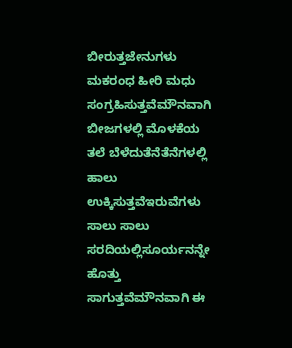ಬೀರುತ್ತಜೇನುಗಳು ಮಕರಂಧ ಹೀರಿ ಮಧು ಸಂಗ್ರಹಿಸುತ್ತವೆಮೌನವಾಗಿ ಬೀಜಗಳಲ್ಲಿ ಮೊಳಕೆಯ ತಲೆ ಬೆಳೆದುತೆನೆತೆನೆಗಳಲ್ಲಿ ಹಾಲು ಉಕ್ಕಿಸುತ್ತವೆಇರುವೆಗಳು ಸಾಲು ಸಾಲು ಸರದಿಯಲ್ಲಿಸೂರ್ಯನನ್ನೇ ಹೊತ್ತು ಸಾಗುತ್ತವೆಮೌನವಾಗಿ ಈ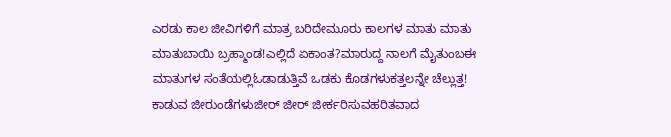ಎರಡು ಕಾಲ ಜೀವಿಗಳಿಗೆ ಮಾತ್ರ ಬರಿದೇಮೂರು ಕಾಲಗಳ ಮಾತು ಮಾತು ಮಾತುಬಾಯಿ ಬ್ರಹ್ಮಾಂಡ!ಎಲ್ಲಿದೆ ಏಕಾಂತ?ಮಾರುದ್ದ ನಾಲಗೆ ಮೈತುಂಬಈ ಮಾತುಗಳ ಸಂತೆಯಲ್ಲಿಓಡಾಡುತ್ತಿವೆ ಒಡಕು ಕೊಡಗಳುಕತ್ತಲನ್ನೇ ಚೆಲ್ಲುತ್ತ! ಕಾಡುವ ಜೀರುಂಡೆಗಳುಜೀರ್ ಜೀರ್ ಜೀರ್ಕರಿಸುವಹರಿತವಾದ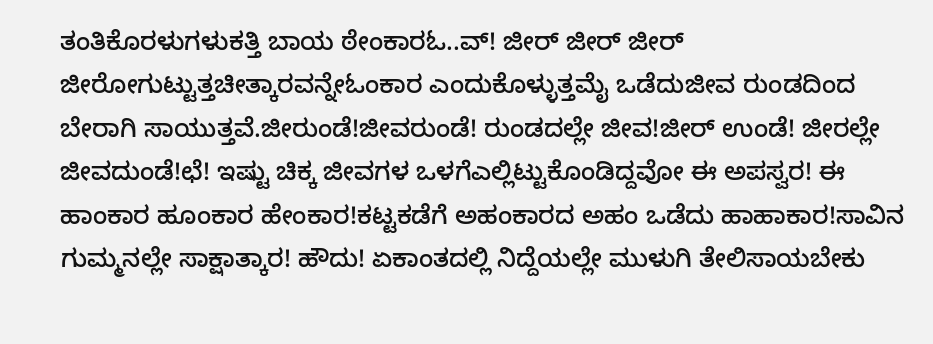ತಂತಿಕೊರಳುಗಳುಕತ್ತಿ ಬಾಯ ಠೇಂಕಾರಓ..ವ್! ಜೀರ್ ಜೀರ್ ಜೀರ್ ಜೀರೋಗುಟ್ಟುತ್ತಚೀತ್ಕಾರವನ್ನೇಓಂಕಾರ ಎಂದುಕೊಳ್ಳುತ್ತಮೈ ಒಡೆದುಜೀವ ರುಂಡದಿಂದ ಬೇರಾಗಿ ಸಾಯುತ್ತವೆ.ಜೀರುಂಡೆ!ಜೀವರುಂಡೆ! ರುಂಡದಲ್ಲೇ ಜೀವ!ಜೀರ್ ಉಂಡೆ! ಜೀರಲ್ಲೇ ಜೀವದುಂಡೆ!ಛೆ! ಇಷ್ಟು ಚಿಕ್ಕ ಜೀವಗಳ ಒಳಗೆಎಲ್ಲಿಟ್ಟುಕೊಂಡಿದ್ದವೋ ಈ ಅಪಸ್ವರ! ಈ ಹಾಂಕಾರ ಹೂಂಕಾರ ಹೇಂಕಾರ!ಕಟ್ಟಕಡೆಗೆ ಅಹಂಕಾರದ ಅಹಂ ಒಡೆದು ಹಾಹಾಕಾರ!ಸಾವಿನ ಗುಮ್ಮನಲ್ಲೇ ಸಾಕ್ಷಾತ್ಕಾರ! ಹೌದು! ಏಕಾಂತದಲ್ಲಿ ನಿದ್ದೆಯಲ್ಲೇ ಮುಳುಗಿ ತೇಲಿಸಾಯಬೇಕು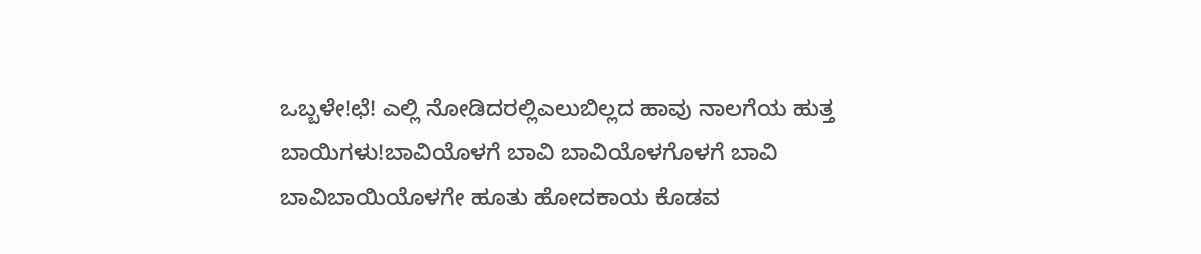ಒಬ್ಬಳೇ!ಛೆ! ಎಲ್ಲಿ ನೋಡಿದರಲ್ಲಿಎಲುಬಿಲ್ಲದ ಹಾವು ನಾಲಗೆಯ ಹುತ್ತ ಬಾಯಿಗಳು!ಬಾವಿಯೊಳಗೆ ಬಾವಿ ಬಾವಿಯೊಳಗೊಳಗೆ ಬಾವಿ ಬಾವಿಬಾಯಿಯೊಳಗೇ ಹೂತು ಹೋದಕಾಯ ಕೊಡವ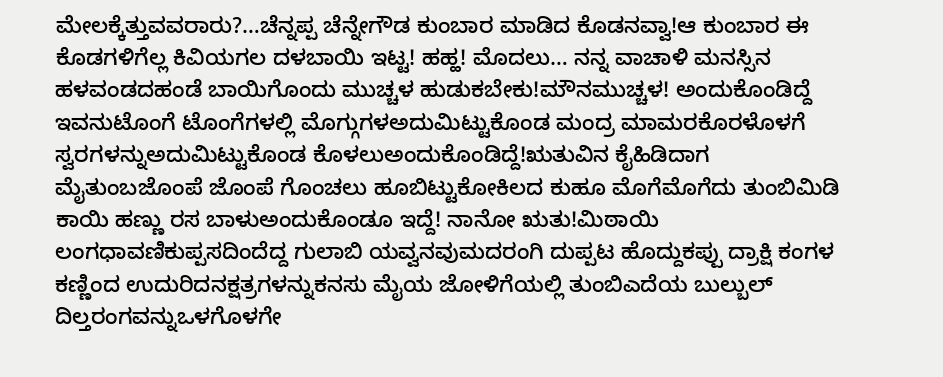ಮೇಲಕ್ಕೆತ್ತುವವರಾರು?…ಚೆನ್ನಪ್ಪ ಚೆನ್ನೇಗೌಡ ಕುಂಬಾರ ಮಾಡಿದ ಕೊಡನವ್ವಾ!ಆ ಕುಂಬಾರ ಈ ಕೊಡಗಳಿಗೆಲ್ಲ ಕಿವಿಯಗಲ ದಳಬಾಯಿ ಇಟ್ಟ! ಹಹ್ಹ! ಮೊದಲು… ನನ್ನ ವಾಚಾಳಿ ಮನಸ್ಸಿನ ಹಳವಂಡದಹಂಡೆ ಬಾಯಿಗೊಂದು ಮುಚ್ಚಳ ಹುಡುಕಬೇಕು!ಮೌನಮುಚ್ಚಳ! ಅಂದುಕೊಂಡಿದ್ದೆ ಇವನುಟೊಂಗೆ ಟೊಂಗೆಗಳಲ್ಲಿ ಮೊಗ್ಗುಗಳಅದುಮಿಟ್ಟುಕೊಂಡ ಮಂದ್ರ ಮಾಮರಕೊರಳೊಳಗೆ ಸ್ವರಗಳನ್ನುಅದುಮಿಟ್ಟುಕೊಂಡ ಕೊಳಲುಅಂದುಕೊಂಡಿದ್ದೆ!ಋತುವಿನ ಕೈಹಿಡಿದಾಗ ಮೈತುಂಬಜೊಂಪೆ ಜೊಂಪೆ ಗೊಂಚಲು ಹೂಬಿಟ್ಟುಕೋಕಿಲದ ಕುಹೂ ಮೊಗೆಮೊಗೆದು ತುಂಬಿಮಿಡಿ ಕಾಯಿ ಹಣ್ಣು ರಸ ಬಾಳುಅಂದುಕೊಂಡೂ ಇದ್ದೆ! ನಾನೋ ಋತು!ಮಿಠಾಯಿ ಲಂಗಧಾವಣಿಕುಪ್ಪಸದಿಂದೆದ್ದ ಗುಲಾಬಿ ಯವ್ವನವುಮದರಂಗಿ ದುಪ್ಪಟ ಹೊದ್ದುಕಪ್ಪು ದ್ರಾಕ್ಷಿ ಕಂಗಳ ಕಣ್ಣಿಂದ ಉದುರಿದನಕ್ಷತ್ರಗಳನ್ನುಕನಸು ಮೈಯ ಜೋಳಿಗೆಯಲ್ಲಿ ತುಂಬಿಎದೆಯ ಬುಲ್ಬುಲ್ ದಿಲ್ತರಂಗವನ್ನುಒಳಗೊಳಗೇ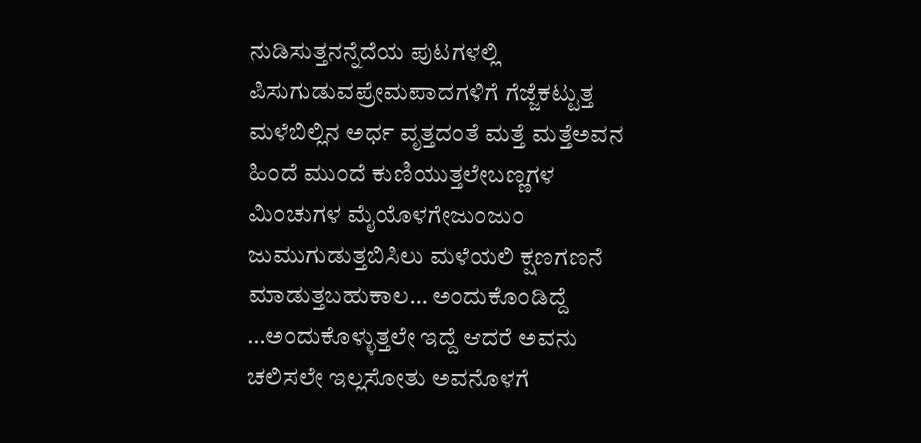ನುಡಿಸುತ್ತನನ್ನೆದೆಯ ಪುಟಗಳಲ್ಲಿ ಪಿಸುಗುಡುವಪ್ರೇಮಪಾದಗಳಿಗೆ ಗೆಜ್ಜೆಕಟ್ಟುತ್ತ ಮಳೆಬಿಲ್ಲಿನ ಅರ್ಧ ವೃತ್ತದಂತೆ ಮತ್ತೆ ಮತ್ತೆಅವನ ಹಿಂದೆ ಮುಂದೆ ಕುಣಿಯುತ್ತಲೇಬಣ್ಣಗಳ ಮಿಂಚುಗಳ ಮೈಯೊಳಗೇಜುಂಜುಂ ಜುಮುಗುಡುತ್ತಬಿಸಿಲು ಮಳೆಯಲಿ ಕ್ಷಣಗಣನೆ ಮಾಡುತ್ತಬಹುಕಾಲ… ಅಂದುಕೊಂಡಿದ್ದೆ …ಅಂದುಕೊಳ್ಳುತ್ತಲೇ ಇದ್ದೆ ಆದರೆ ಅವನು ಚಲಿಸಲೇ ಇಲ್ಲಸೋತು ಅವನೊಳಗೆ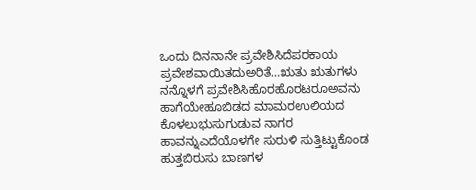ಒಂದು ದಿನನಾನೇ ಪ್ರವೇಶಿಸಿದೆಪರಕಾಯ ಪ್ರವೇಶವಾಯಿತದುಅರಿತೆ…ಋತು ಋತುಗಳು ನನ್ನೊಳಗೆ ಪ್ರವೇಶಿಸಿಹೊರಹೊರಟರೂಅವನು ಹಾಗೆಯೇಹೂಬಿಡದ ಮಾಮರಉಲಿಯದ ಕೊಳಲುಭುಸುಗುಡುವ ನಾಗರ ಹಾವನ್ನುಎದೆಯೊಳಗೇ ಸುರುಳಿ ಸುತ್ತಿಟ್ಟುಕೊಂಡ ಹುತ್ತಬಿರುಸು ಬಾಣಗಳ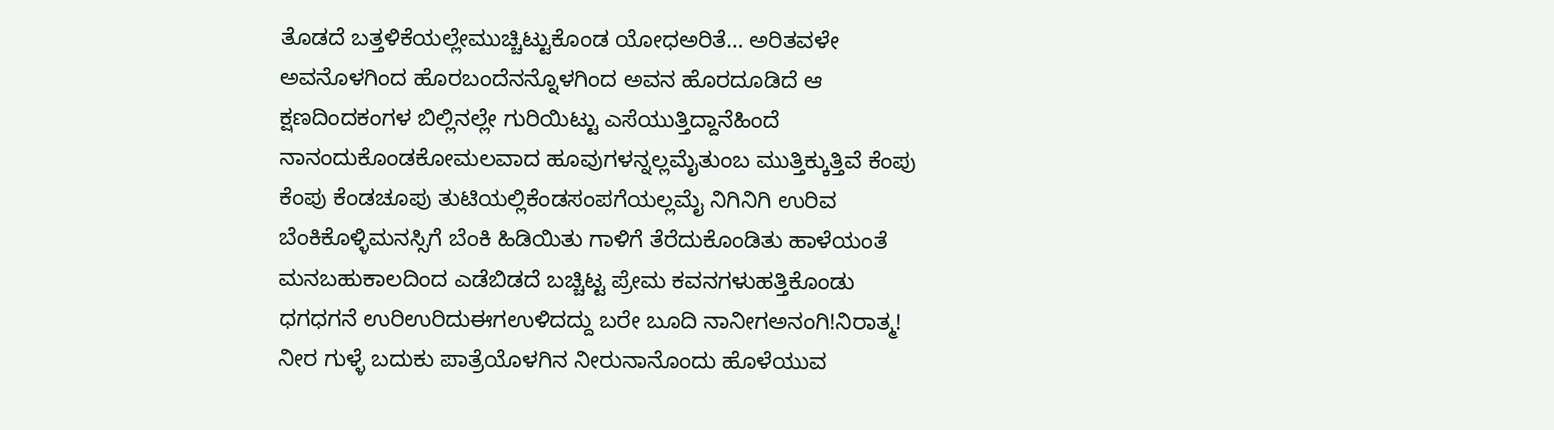ತೊಡದೆ ಬತ್ತಳಿಕೆಯಲ್ಲೇಮುಚ್ಚಿಟ್ಟುಕೊಂಡ ಯೋಧಅರಿತೆ… ಅರಿತವಳೇ ಅವನೊಳಗಿಂದ ಹೊರಬಂದೆನನ್ನೊಳಗಿಂದ ಅವನ ಹೊರದೂಡಿದೆ ಆ ಕ್ಷಣದಿಂದಕಂಗಳ ಬಿಲ್ಲಿನಲ್ಲೇ ಗುರಿಯಿಟ್ಟು ಎಸೆಯುತ್ತಿದ್ದಾನೆಹಿಂದೆ ನಾನಂದುಕೊಂಡಕೋಮಲವಾದ ಹೂವುಗಳನ್ನಲ್ಲಮೈತುಂಬ ಮುತ್ತಿಕ್ಕುತ್ತಿವೆ ಕೆಂಪು ಕೆಂಪು ಕೆಂಡಚೂಪು ತುಟಿಯಲ್ಲಿಕೆಂಡಸಂಪಗೆಯಲ್ಲಮೈ ನಿಗಿನಿಗಿ ಉರಿವ ಬೆಂಕಿಕೊಳ್ಳಿಮನಸ್ಸಿಗೆ ಬೆಂಕಿ ಹಿಡಿಯಿತು ಗಾಳಿಗೆ ತೆರೆದುಕೊಂಡಿತು ಹಾಳೆಯಂತೆ ಮನಬಹುಕಾಲದಿಂದ ಎಡೆಬಿಡದೆ ಬಚ್ಚಿಟ್ಟ ಪ್ರೇಮ ಕವನಗಳುಹತ್ತಿಕೊಂಡು ಧಗಧಗನೆ ಉರಿಉರಿದುಈಗಉಳಿದದ್ದು ಬರೇ ಬೂದಿ ನಾನೀಗಅನಂಗಿ!ನಿರಾತ್ಮ! ನೀರ ಗುಳ್ಳೆ ಬದುಕು ಪಾತ್ರೆಯೊಳಗಿನ ನೀರುನಾನೊಂದು ಹೊಳೆಯುವ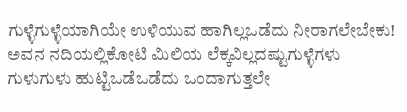ಗುಳ್ಳೆಗುಳ್ಳೆಯಾಗಿಯೇ ಉಳಿಯುವ ಹಾಗಿಲ್ಲಒಡೆದು ನೀರಾಗಲೇಬೇಕು! ಅವನ ನದಿಯಲ್ಲಿಕೋಟಿ ಮಿಲಿಯ ಲೆಕ್ಕವಿಲ್ಲದಷ್ಟುಗುಳ್ಳೆಗಳು ಗುಳುಗುಳು ಹುಟ್ಟಿಒಡೆಒಡೆದು ಒಂದಾಗುತ್ತಲೇ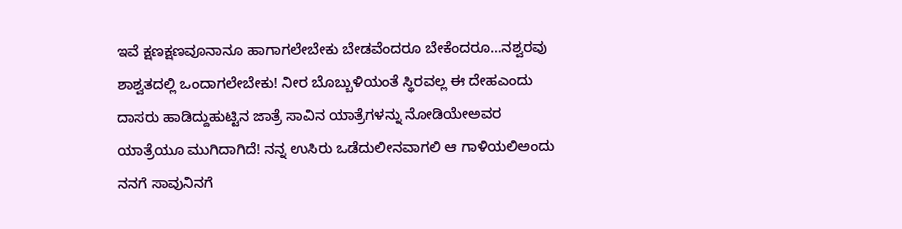ಇವೆ ಕ್ಷಣಕ್ಷಣವೂನಾನೂ ಹಾಗಾಗಲೇಬೇಕು ಬೇಡವೆಂದರೂ ಬೇಕೆಂದರೂ…ನಶ್ವರವು ಶಾಶ್ವತದಲ್ಲಿ ಒಂದಾಗಲೇಬೇಕು! ನೀರ ಬೊಬ್ಬುಳಿಯಂತೆ ಸ್ಥಿರವಲ್ಲ ಈ ದೇಹಎಂದು ದಾಸರು ಹಾಡಿದ್ದುಹುಟ್ಟಿನ ಜಾತ್ರೆ ಸಾವಿನ ಯಾತ್ರೆಗಳನ್ನು ನೋಡಿಯೇಅವರ ಯಾತ್ರೆಯೂ ಮುಗಿದಾಗಿದೆ! ನನ್ನ ಉಸಿರು ಒಡೆದುಲೀನವಾಗಲಿ ಆ ಗಾಳಿಯಲಿಅಂದು ನನಗೆ ಸಾವುನಿನಗೆ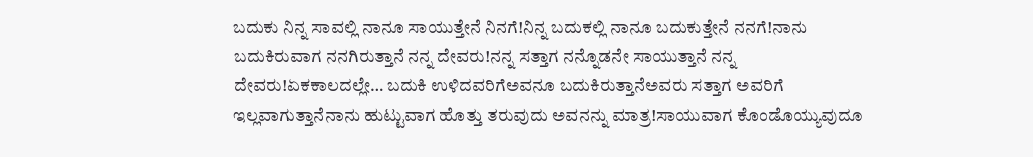ಬದುಕು ನಿನ್ನ ಸಾವಲ್ಲಿ ನಾನೂ ಸಾಯುತ್ತೇನೆ ನಿನಗೆ!ನಿನ್ನ ಬದುಕಲ್ಲಿ ನಾನೂ ಬದುಕುತ್ತೇನೆ ನನಗೆ!ನಾನು ಬದುಕಿರುವಾಗ ನನಗಿರುತ್ತಾನೆ ನನ್ನ ದೇವರು!ನನ್ನ ಸತ್ತಾಗ ನನ್ನೊಡನೇ ಸಾಯುತ್ತಾನೆ ನನ್ನ ದೇವರು!ಏಕಕಾಲದಲ್ಲೇ… ಬದುಕಿ ಉಳಿದವರಿಗೆಅವನೂ ಬದುಕಿರುತ್ತಾನೆಅವರು ಸತ್ತಾಗ ಅವರಿಗೆ ಇಲ್ಲವಾಗುತ್ತಾನೆನಾನು ಹುಟ್ಟುವಾಗ ಹೊತ್ತು ತರುವುದು ಅವನನ್ನು ಮಾತ್ರ!ಸಾಯುವಾಗ ಕೊಂಡೊಯ್ಯುವುದೂ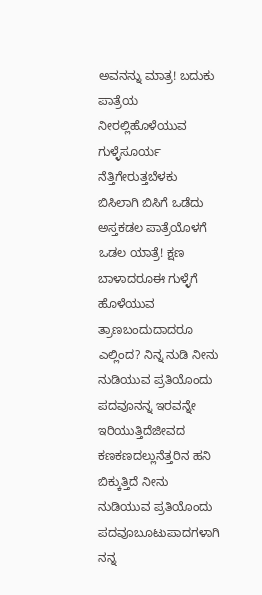ಅವನನ್ನು ಮಾತ್ರ! ಬದುಕು ಪಾತ್ರೆಯ ನೀರಲ್ಲಿಹೊಳೆಯುವ ಗುಳ್ಳೆಸೂರ್ಯ ನೆತ್ತಿಗೇರುತ್ತಬೆಳಕು ಬಿಸಿಲಾಗಿ ಬಿಸಿಗೆ ಒಡೆದು ಅಸ್ತಕಡಲ ಪಾತ್ರೆಯೊಳಗೆ ಒಡಲ ಯಾತ್ರೆ! ಕ್ಷಣ ಬಾಳಾದರೂಈ ಗುಳ್ಳೆಗೆ ಹೊಳೆಯುವ ತ್ರಾಣಬಂದುದಾದರೂ ಎಲ್ಲಿಂದ? ನಿನ್ನ ನುಡಿ ನೀನು ನುಡಿಯುವ ಪ್ರತಿಯೊಂದು ಪದವೂನನ್ನ ಇರವನ್ನೇ ಇರಿಯುತ್ತಿದೆಜೀವದ ಕಣಕಣದಲ್ಲುನೆತ್ತರಿನ ಹನಿ ಬಿಕ್ಕುತ್ತಿದೆ ನೀನು ನುಡಿಯುವ ಪ್ರತಿಯೊಂದು ಪದವೂಬೂಟುಪಾದಗಳಾಗಿ ನನ್ನ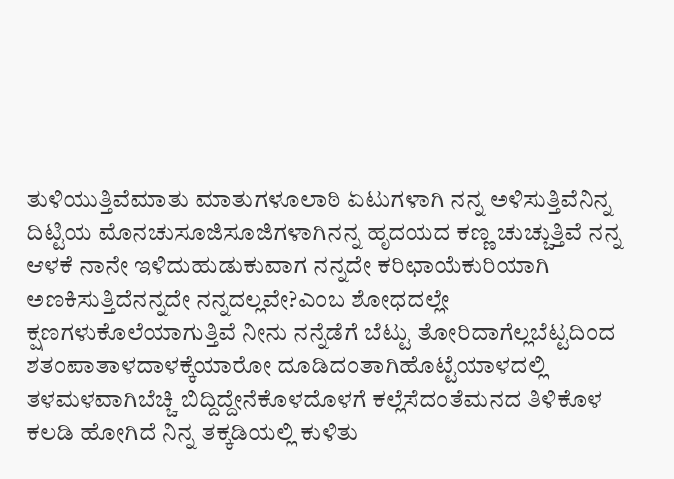ತುಳಿಯುತ್ತಿವೆಮಾತು ಮಾತುಗಳೂಲಾಠಿ ಏಟುಗಳಾಗಿ ನನ್ನ ಅಳಿಸುತ್ತಿವೆನಿನ್ನ ದಿಟ್ಟಿಯ ಮೊನಚುಸೂಜಿಸೂಜಿಗಳಾಗಿನನ್ನ ಹೃದಯದ ಕಣ್ಣ ಚುಚ್ಚುತ್ತಿವೆ ನನ್ನ ಆಳಕೆ ನಾನೇ ಇಳಿದುಹುಡುಕುವಾಗ ನನ್ನದೇ ಕರಿಛಾಯೆಕುರಿಯಾಗಿ ಅಣಕಿಸುತ್ತಿದೆನನ್ನದೇ ನನ್ನದಲ್ಲವೇ?ಎಂಬ ಶೋಧದಲ್ಲೇ ಕ್ಷಣಗಳುಕೊಲೆಯಾಗುತ್ತಿವೆ ನೀನು ನನ್ನೆಡೆಗೆ ಬೆಟ್ಟು ತೋರಿದಾಗೆಲ್ಲಬೆಟ್ಟದಿಂದ ಶತಂಪಾತಾಳದಾಳಕ್ಕೆಯಾರೋ ದೂಡಿದಂತಾಗಿಹೊಟ್ಟೆಯಾಳದಲ್ಲಿ ತಳಮಳವಾಗಿಬೆಚ್ಚಿ ಬಿದ್ದಿದ್ದೇನೆಕೊಳದೊಳಗೆ ಕಲ್ಲೆಸೆದಂತೆಮನದ ತಿಳಿಕೊಳ ಕಲಡಿ ಹೋಗಿದೆ ನಿನ್ನ ತಕ್ಕಡಿಯಲ್ಲಿ ಕುಳಿತು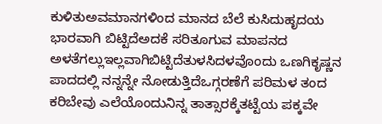ಕುಳಿತುಅವಮಾನಗಳಿಂದ ಮಾನದ ಬೆಲೆ ಕುಸಿದುಹೃದಯ ಭಾರವಾಗಿ ಬಿಟ್ಟಿದೆಅದಕೆ ಸರಿತೂಗುವ ಮಾಪನದ ಅಳತೆಗಲ್ಲುಇಲ್ಲವಾಗಿಬಿಟ್ಟಿದೆತುಳಸಿದಳವೊಂದು ಒಣಗಿಕೃಷ್ಣನ ಪಾದದಲ್ಲಿ ನನ್ನನ್ನೇ ನೋಡುತ್ತಿದೆಒಗ್ಗರಣೆಗೆ ಪರಿಮಳ ತಂದ ಕರಿಬೇವು ಎಲೆಯೊಂದುನಿನ್ನ ತಾತ್ಸಾರಕ್ಕೆತಟ್ಟೆಯ ಪಕ್ಕವೇ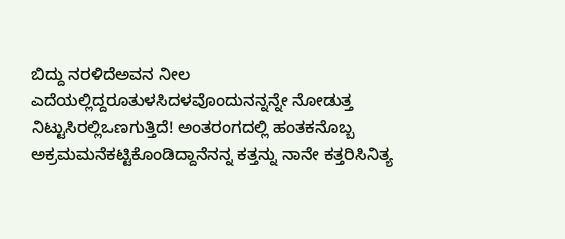ಬಿದ್ದು ನರಳಿದೆಅವನ ನೀಲ ಎದೆಯಲ್ಲಿದ್ದರೂತುಳಸಿದಳವೊಂದುನನ್ನನ್ನೇ ನೋಡುತ್ತ ನಿಟ್ಟುಸಿರಲ್ಲಿಒಣಗುತ್ತಿದೆ! ಅಂತರಂಗದಲ್ಲಿ ಹಂತಕನೊಬ್ಬ ಅಕ್ರಮಮನೆಕಟ್ಟಿಕೊಂಡಿದ್ದಾನೆನನ್ನ ಕತ್ತನ್ನು ನಾನೇ ಕತ್ತರಿಸಿನಿತ್ಯ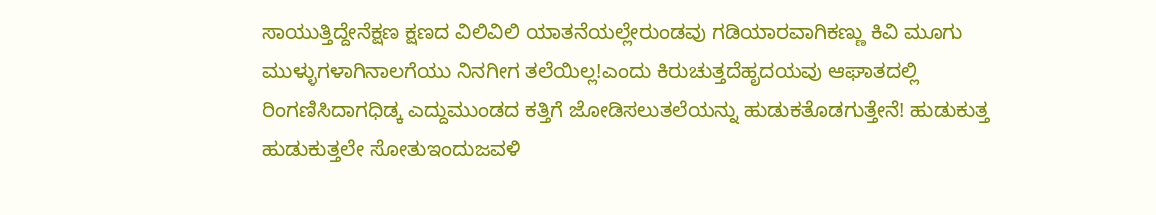ಸಾಯುತ್ತಿದ್ದೇನೆಕ್ಷಣ ಕ್ಷಣದ ವಿಲಿವಿಲಿ ಯಾತನೆಯಲ್ಲೇರುಂಡವು ಗಡಿಯಾರವಾಗಿಕಣ್ಣು ಕಿವಿ ಮೂಗು ಮುಳ್ಳುಗಳಾಗಿನಾಲಗೆಯು ನಿನಗೀಗ ತಲೆಯಿಲ್ಲ!ಎಂದು ಕಿರುಚುತ್ತದೆಹೃದಯವು ಆಘಾತದಲ್ಲಿ ರಿಂಗಣಿಸಿದಾಗಧಿಡ್ಕ ಎದ್ದುಮುಂಡದ ಕತ್ತಿಗೆ ಜೋಡಿಸಲುತಲೆಯನ್ನು ಹುಡುಕತೊಡಗುತ್ತೇನೆ! ಹುಡುಕುತ್ತ ಹುಡುಕುತ್ತಲೇ ಸೋತುಇಂದುಜವಳಿ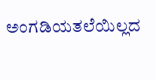ಅಂಗಡಿಯತಲೆಯಿಲ್ಲದ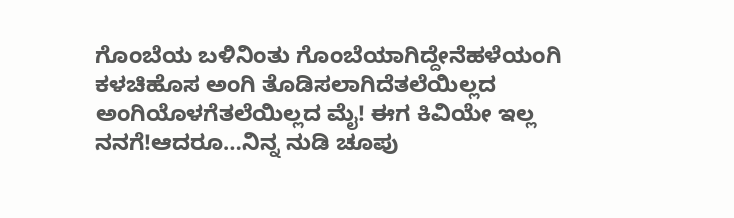ಗೊಂಬೆಯ ಬಳಿನಿಂತು ಗೊಂಬೆಯಾಗಿದ್ದೇನೆಹಳೆಯಂಗಿ ಕಳಚಿಹೊಸ ಅಂಗಿ ತೊಡಿಸಲಾಗಿದೆತಲೆಯಿಲ್ಲದ ಅಂಗಿಯೊಳಗೆತಲೆಯಿಲ್ಲದ ಮೈ! ಈಗ ಕಿವಿಯೇ ಇಲ್ಲ ನನಗೆ!ಆದರೂ…ನಿನ್ನ ನುಡಿ ಚೂಪು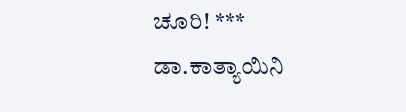ಚೂರಿ! ***
ಡಾ.ಕಾತ್ಯಾಯಿನಿ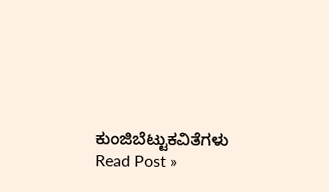ಕುಂಜಿಬೆಟ್ಟುಕವಿತೆಗಳು Read Post »